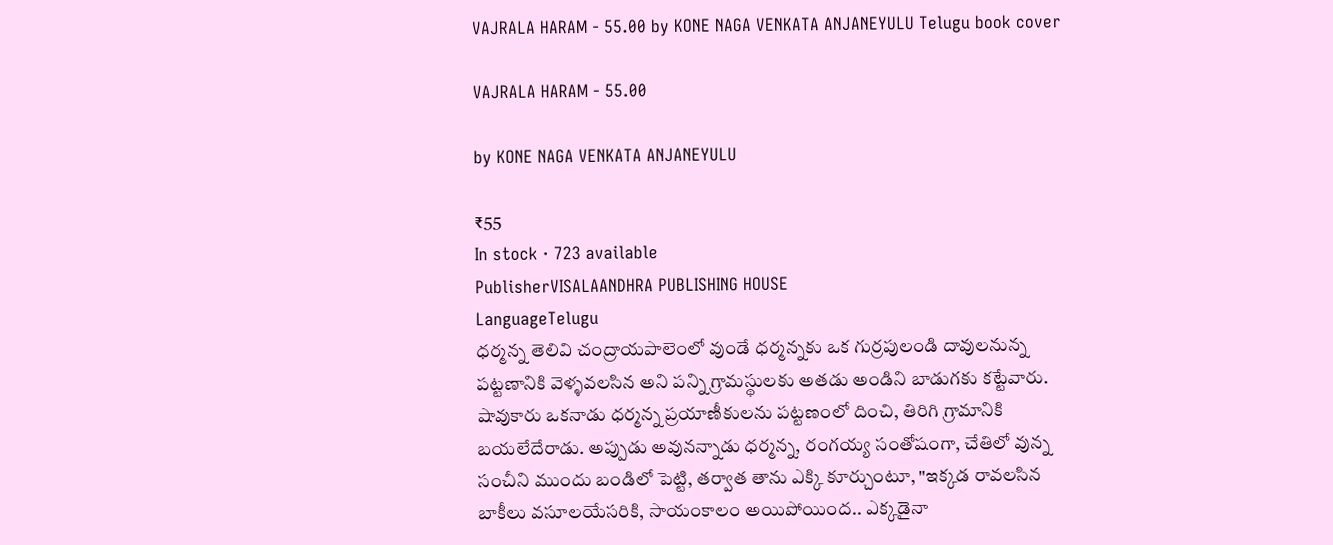VAJRALA HARAM - 55.00 by KONE NAGA VENKATA ANJANEYULU Telugu book cover

VAJRALA HARAM - 55.00

by KONE NAGA VENKATA ANJANEYULU

₹55
In stock · 723 available
PublisherVISALAANDHRA PUBLISHING HOUSE
LanguageTelugu
ధర్మన్న తెలివి చంద్రాయపాలెంలో వుండే ధర్మన్నకు ఒక గుర్రపులండి దావులనున్న పట్టణానికి వెళ్ళవలసిన అని పన్ని గ్రామస్థులకు అతడు అండిని బాడుగకు కట్టేవారు. షావుకారు ఒకనాడు ధర్మన్న ప్రయాణీకులను పట్టణంలో దించి, తిరిగి గ్రామానికి బయలేదేరాడు. అప్పుడు అవునన్నాడు ధర్మన్న, రంగయ్య సంతోషంగా, చేతిలో వున్న సంచీని ముందు బండిలో పెట్టి, తర్వాత తాను ఎక్కి కూర్చుంటూ, "ఇక్కడ రావలసిన బాకీలు వసూలయేసరికి, సాయంకాలం అయిపోయింద.. ఎక్కడైనా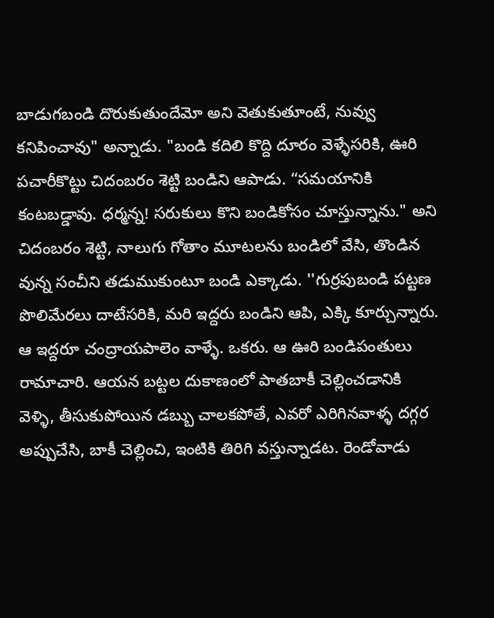బాడుగబండి దొరుకుతుందేమో అని వెతుకుతూంటే, నువ్వు కనిపించావు" అన్నాడు. "బండి కదిలి కొద్ది దూరం వెళ్ళేసరికి, ఊరి పచారీకొట్టు చిదంబరం శెట్టి బండిని ఆపాడు. “సమయానికి కంటబడ్డావు. ధర్మన్న! సరుకులు కొని బండికోసం చూస్తున్నాను." అని చిదంబరం శెట్టి, నాలుగు గోతాం మూటలను బండిలో వేసి, తొండిన వున్న సంచీని తడుముకుంటూ బండి ఎక్కాడు. ''గుర్రపుబండి పట్టణ పొలిమేరలు దాటేసరికి, మరి ఇద్దరు బండిని ఆపి, ఎక్కి కూర్చున్నారు. ఆ ఇద్దరూ చంద్రాయపాలెం వాళ్ళే. ఒకరు. ఆ ఊరి బండిపంతులు రామాచారి. ఆయన బట్టల దుకాణంలో పాతబాకీ చెల్లించడానికి వెళ్ళి, తీసుకుపోయిన డబ్బు చాలకపోతే, ఎవరో ఎరిగినవాళ్ళ దగ్గర అప్పుచేసి, బాకీ చెల్లించి, ఇంటికి తిరిగి వస్తున్నాడట. రెండోవాడు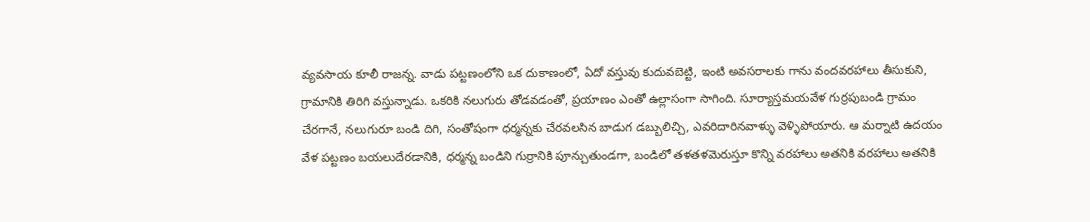వ్యవసాయ కూలీ రాజన్న. వాడు పట్టణంలోని ఒక దుకాణంలో, ఏదో వస్తువు కుదువబెట్టి, ఇంటి అవసరాలకు గాను వందవరహాలు తీసుకుని, గ్రామానికి తిరిగి వస్తున్నాడు. ఒకరికి నలుగురు తోడవడంతో, ప్రయాణం ఎంతో ఉల్లాసంగా సాగింది. సూర్యాస్తమయవేళ గుర్రపుబండి గ్రామం చేరగానే, నలుగురూ బండి దిగి, సంతోషంగా ధర్మన్నకు చేరవలసిన బాడుగ డబ్బులిచ్చి, ఎవరిదారినవాళ్ళు వెళ్ళిపోయారు. ఆ మర్నాటి ఉదయం వేళ పట్టణం బయలుదేరడానికి, ధర్మన్న బండిని గుర్రానికి పూన్చుతుండగా, బండిలో తళతళమెరుస్తూ కొన్ని వరహాలు అతనికి వరహాలు అతనికి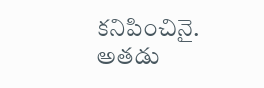కనిపించినై. అతడు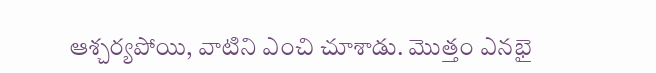ఆశ్చర్యపోయి, వాటిని ఎంచి చూశాడు. మొత్తం ఎనభై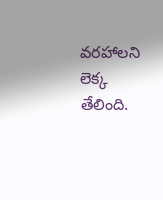వరహాలని లెక్క తేలింది.